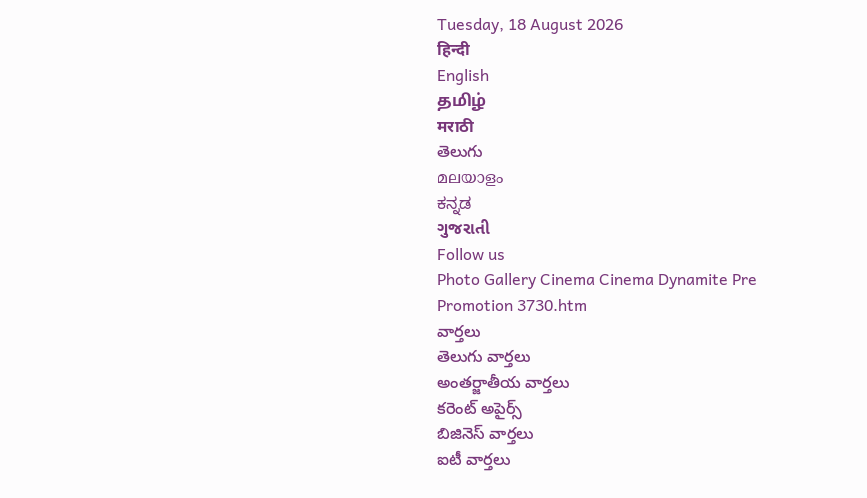Tuesday, 18 August 2026
हिन्दी
English
தமிழ்
मराठी
తెలుగు
മലയാളം
ಕನ್ನಡ
ગુજરાતી
Follow us
Photo Gallery Cinema Cinema Dynamite Pre Promotion 3730.htm
వార్తలు
తెలుగు వార్తలు
అంతర్జాతీయ వార్తలు
కరెంట్ అపైర్స్
బిజినెస్ వార్తలు
ఐటీ వార్తలు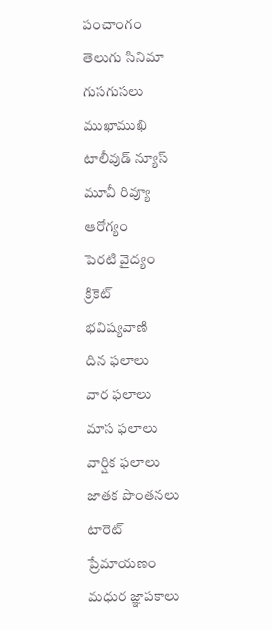పంచాంగం
తెలుగు సినిమా
గుసగుసలు
ముఖాముఖి
టాలీవుడ్ న్యూస్
మూవీ రివ్యూ
ఆరోగ్యం
పెరటి వైద్యం
క్రికెట్
భవిష్యవాణి
దిన ఫలాలు
వార ఫలాలు
మాస ఫలాలు
వార్షిక ఫలాలు
జాతక పొంతనలు
టారెట్
ప్రేమాయణం
మధుర జ్ఞాపకాలు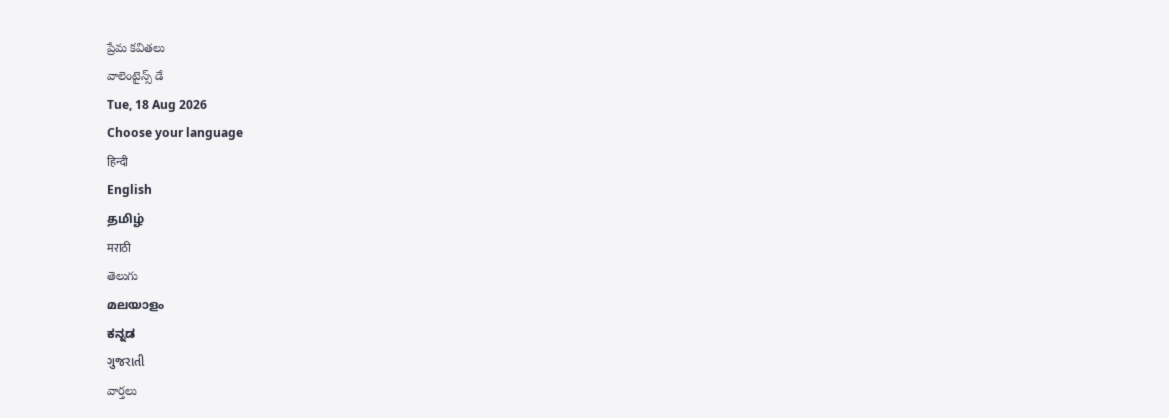ప్రేమ కవితలు
వాలెంటైన్స్ డే
Tue, 18 Aug 2026
Choose your language
हिन्दी
English
தமிழ்
मराठी
తెలుగు
മലയാളം
ಕನ್ನಡ
ગુજરાતી
వార్తలు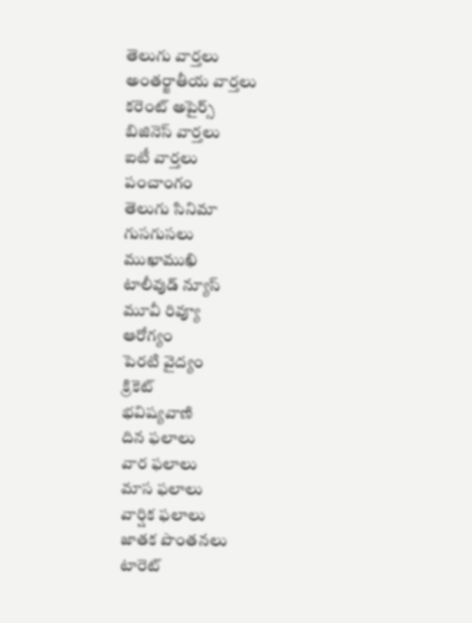తెలుగు వార్తలు
అంతర్జాతీయ వార్తలు
కరెంట్ అపైర్స్
బిజినెస్ వార్తలు
ఐటీ వార్తలు
పంచాంగం
తెలుగు సినిమా
గుసగుసలు
ముఖాముఖి
టాలీవుడ్ న్యూస్
మూవీ రివ్యూ
ఆరోగ్యం
పెరటి వైద్యం
క్రికెట్
భవిష్యవాణి
దిన ఫలాలు
వార ఫలాలు
మాస ఫలాలు
వార్షిక ఫలాలు
జాతక పొంతనలు
టారెట్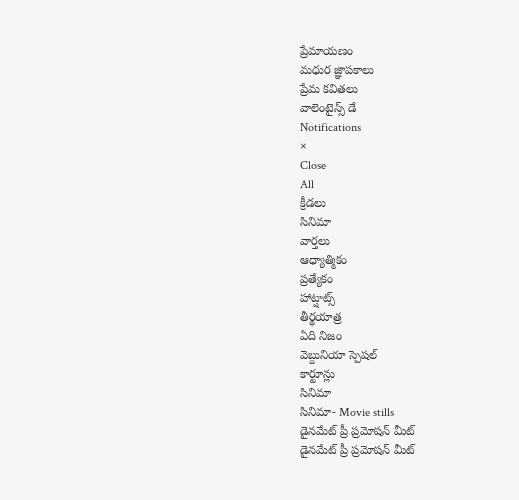ప్రేమాయణం
మధుర జ్ఞాపకాలు
ప్రేమ కవితలు
వాలెంటైన్స్ డే
Notifications
×
Close
All
క్రీడలు
సినిమా
వార్తలు
ఆధ్యాత్మికం
ప్రత్యేకం
హాట్షాట్స్
తీర్థయాత్ర
ఏది నిజం
వెబ్దునియా స్పెషల్
కార్టూన్లు
సినిమా
సినిమా- Movie stills
డైనమేట్ ప్రీ ప్రమోషన్ మీట్
డైనమేట్ ప్రీ ప్రమోషన్ మీట్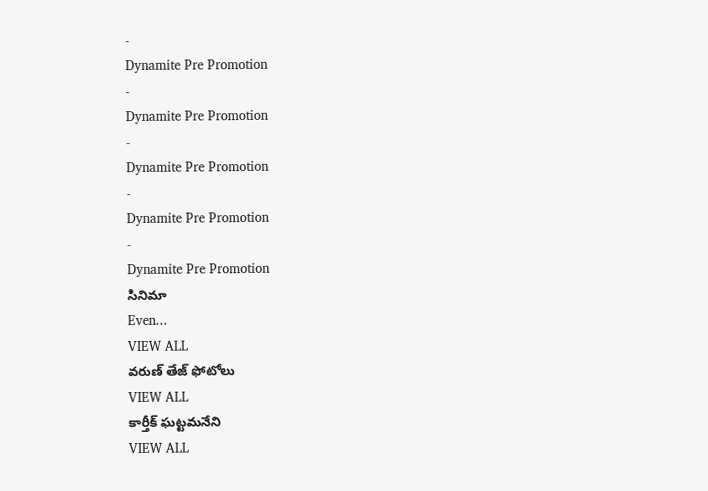-
Dynamite Pre Promotion
-
Dynamite Pre Promotion
-
Dynamite Pre Promotion
-
Dynamite Pre Promotion
-
Dynamite Pre Promotion
సినిమా
Even...
VIEW ALL
వరుణ్ తేజ్ ఫోటోలు
VIEW ALL
కార్తీక్ ఘట్టమనేని
VIEW ALL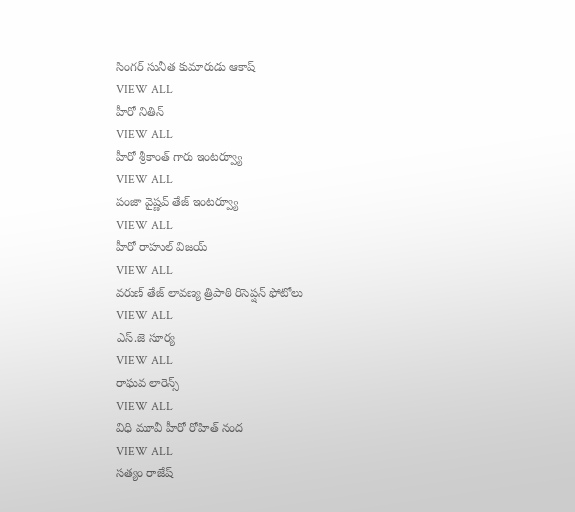సింగర్ సునీత కుమారుడు ఆకాష్
VIEW ALL
హీరో నితిన్
VIEW ALL
హీరో శ్రీకాంత్ గారు ఇంటర్వ్యూ
VIEW ALL
పంజా వైష్ణవ్ తేజ్ ఇంటర్వ్యూ
VIEW ALL
హీరో రాహుల్ విజయ్
VIEW ALL
వరుణ్ తేజ్ లావణ్య త్రిపాఠి రిసెప్షన్ ఫోటోలు
VIEW ALL
ఎస్.జె సూర్య
VIEW ALL
రాఘవ లారెన్స్
VIEW ALL
విధి మూవీ హీరో రోహిత్ నంద
VIEW ALL
సత్యం రాజేష్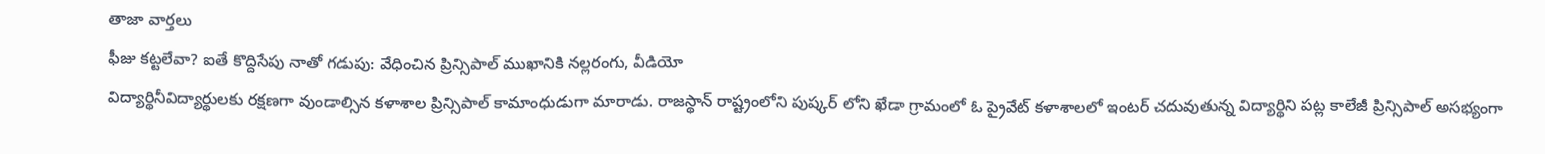తాజా వార్తలు
ఫీజు కట్టలేవా? ఐతే కొద్దిసేపు నాతో గడుపు: వేధించిన ప్రిన్సిపాల్ ముఖానికి నల్లరంగు, వీడియో
విద్యార్థినీవిద్యార్థులకు రక్షణగా వుండాల్సిన కళాశాల ప్రిన్సిపాల్ కామాంధుడుగా మారాడు. రాజస్థాన్ రాష్ట్రంలోని పుష్కర్ లోని ఖేడా గ్రామంలో ఓ ప్రైవేట్ కళాశాలలో ఇంటర్ చదువుతున్న విద్యార్థిని పట్ల కాలేజీ ప్రిన్సిపాల్ అసభ్యంగా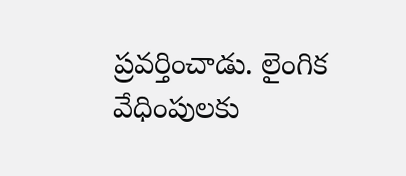ప్రవర్తించాడు. లైంగిక వేధింపులకు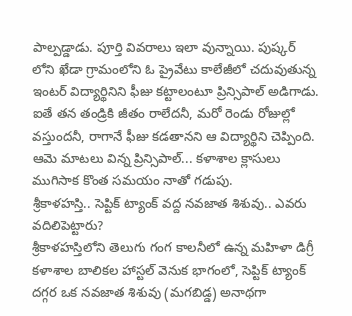పాల్పడ్డాడు. పూర్తి వివరాలు ఇలా వున్నాయి. పుష్కర్ లోని ఖేడా గ్రామంలోని ఓ ప్రైవేటు కాలేజీలో చదువుతున్న ఇంటర్ విద్యార్థినిని ఫీజు కట్టాలంటూ ప్రిన్సిపాల్ అడిగాడు. ఐతే తన తండ్రికి జీతం రాలేదనీ, మరో రెండు రోజుల్లో వస్తుందనీ, రాగానే ఫీజు కడతానని ఆ విద్యార్థిని చెప్పింది. ఆమె మాటలు విన్న ప్రిన్సిపాల్... కళాశాల క్లాసులు ముగిసాక కొంత సమయం నాతో గడుపు.
శ్రీకాళహస్తి.. సెప్టిక్ ట్యాంక్ వద్ద నవజాత శిశువు.. ఎవరు వదిలిపెట్టారు?
శ్రీకాళహస్తిలోని తెలుగు గంగ కాలనీలో ఉన్న మహిళా డిగ్రీ కళాశాల బాలికల హాస్టల్ వెనుక భాగంలో, సెప్టిక్ ట్యాంక్ దగ్గర ఒక నవజాత శిశువు (మగబిడ్డ) అనాథగా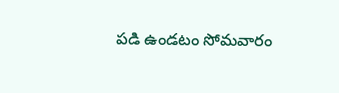పడి ఉండటం సోమవారం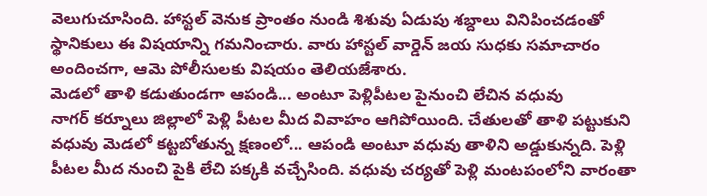వెలుగుచూసింది. హాస్టల్ వెనుక ప్రాంతం నుండి శిశువు ఏడుపు శబ్దాలు వినిపించడంతో స్థానికులు ఈ విషయాన్ని గమనించారు. వారు హాస్టల్ వార్డెన్ జయ సుధకు సమాచారం అందించగా, ఆమె పోలీసులకు విషయం తెలియజేశారు.
మెడలో తాళి కడుతుండగా ఆపండి... అంటూ పెళ్లిపీటల పైనుంచి లేచిన వధువు
నాగర్ కర్నూలు జిల్లాలో పెళ్లి పీటల మీద వివాహం ఆగిపోయింది. చేతులతో తాళి పట్టుకుని వధువు మెడలో కట్టబోతున్న క్షణంలో... ఆపండి అంటూ వధువు తాళిని అడ్డుకున్నది. పెళ్లి పీటల మీద నుంచి పైకి లేచి పక్కకి వచ్చేసింది. వధువు చర్యతో పెళ్లి మంటపంలోని వారంతా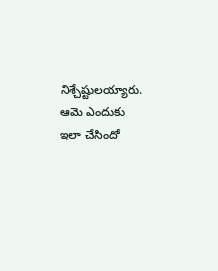నిశ్చేష్టులయ్యారు. ఆమె ఎందుకు ఇలా చేసిందో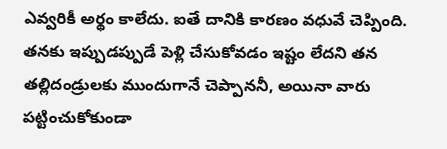ఎవ్వరికీ అర్థం కాలేదు. ఐతే దానికి కారణం వధువే చెప్పింది. తనకు ఇప్పుడప్పుడే పెళ్లి చేసుకోవడం ఇష్టం లేదని తన తల్లిదండ్రులకు ముందుగానే చెప్పాననీ, అయినా వారు పట్టించుకోకుండా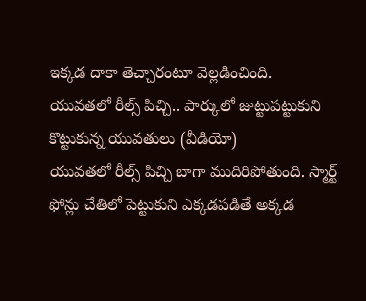ఇక్కడ దాకా తెచ్చారంటూ వెల్లడించింది.
యువతలో రీల్స్ పిచ్చి.. పార్కులో జుట్టుపట్టుకుని కొట్టుకున్న యువతులు (వీడియో)
యువతలో రీల్స్ పిచ్చి బాగా ముదిరిపోతుంది. స్మార్ట్ ఫోన్లు చేతిలో పెట్టుకుని ఎక్కడపడితే అక్కడ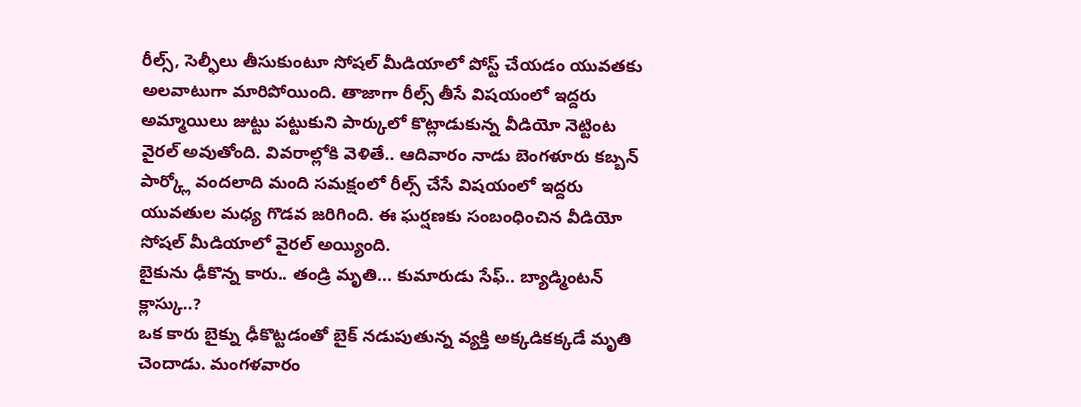రీల్స్, సెల్ఫీలు తీసుకుంటూ సోషల్ మీడియాలో పోస్ట్ చేయడం యువతకు అలవాటుగా మారిపోయింది. తాజాగా రీల్స్ తీసే విషయంలో ఇద్దరు అమ్మాయిలు జుట్టు పట్టుకుని పార్కులో కొట్లాడుకున్న వీడియో నెట్టింట వైరల్ అవుతోంది. వివరాల్లోకి వెళితే.. ఆదివారం నాడు బెంగళూరు కబ్బన్ పార్క్లో వందలాది మంది సమక్షంలో రీల్స్ చేసే విషయంలో ఇద్దరు యువతుల మధ్య గొడవ జరిగింది. ఈ ఘర్షణకు సంబంధించిన వీడియో సోషల్ మీడియాలో వైరల్ అయ్యింది.
బైకును ఢీకొన్న కారు.. తండ్రి మృతి... కుమారుడు సేఫ్.. బ్యాడ్మింటన్ క్లాస్కు..?
ఒక కారు బైక్ను ఢీకొట్టడంతో బైక్ నడుపుతున్న వ్యక్తి అక్కడికక్కడే మృతి చెందాడు. మంగళవారం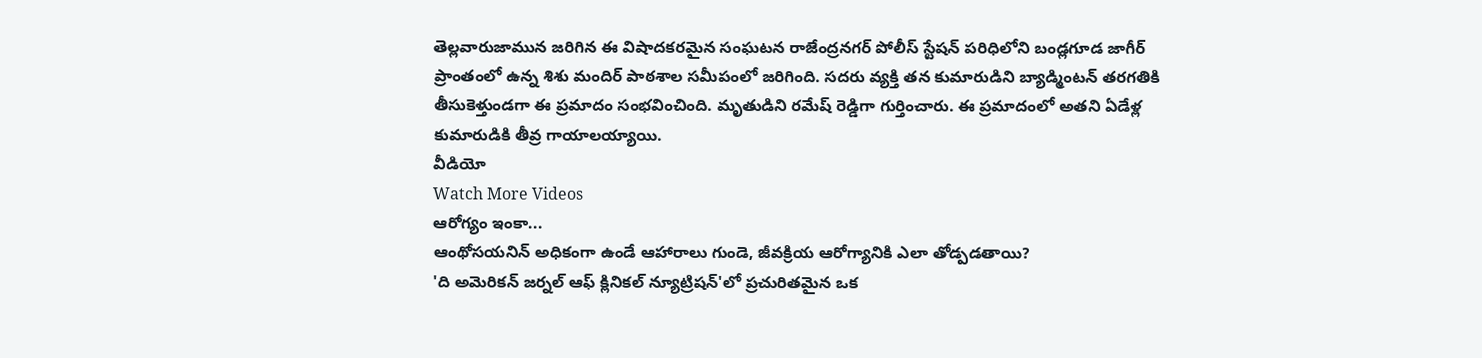తెల్లవారుజామున జరిగిన ఈ విషాదకరమైన సంఘటన రాజేంద్రనగర్ పోలీస్ స్టేషన్ పరిధిలోని బండ్లగూడ జాగీర్ ప్రాంతంలో ఉన్న శిశు మందిర్ పాఠశాల సమీపంలో జరిగింది. సదరు వ్యక్తి తన కుమారుడిని బ్యాడ్మింటన్ తరగతికి తీసుకెళ్తుండగా ఈ ప్రమాదం సంభవించింది. మృతుడిని రమేష్ రెడ్డిగా గుర్తించారు. ఈ ప్రమాదంలో అతని ఏడేళ్ల కుమారుడికి తీవ్ర గాయాలయ్యాయి.
వీడియో
Watch More Videos
ఆరోగ్యం ఇంకా...
ఆంథోసయనిన్ అధికంగా ఉండే ఆహారాలు గుండె, జీవక్రియ ఆరోగ్యానికి ఎలా తోడ్పడతాయి?
'ది అమెరికన్ జర్నల్ ఆఫ్ క్లినికల్ న్యూట్రిషన్'లో ప్రచురితమైన ఒక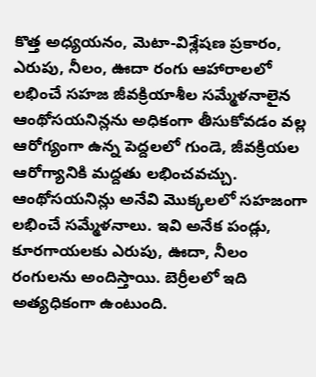కొత్త అధ్యయనం, మెటా-విశ్లేషణ ప్రకారం, ఎరుపు, నీలం, ఊదా రంగు ఆహారాలలో లభించే సహజ జీవక్రియాశీల సమ్మేళనాలైన ఆంథోసయనిన్లను అధికంగా తీసుకోవడం వల్ల ఆరోగ్యంగా ఉన్న పెద్దలలో గుండె, జీవక్రియల ఆరోగ్యానికి మద్దతు లభించవచ్చు. ఆంథోసయనిన్లు అనేవి మొక్కలలో సహజంగా లభించే సమ్మేళనాలు. ఇవి అనేక పండ్లు, కూరగాయలకు ఎరుపు, ఊదా, నీలం రంగులను అందిస్తాయి. బెర్రీలలో ఇది అత్యధికంగా ఉంటుంది.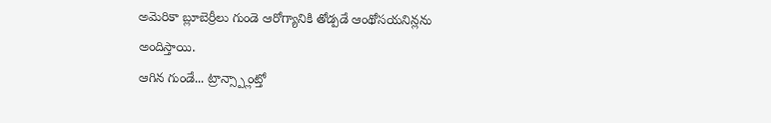అమెరికా బ్లూబెర్రీలు గుండె ఆరోగ్యానికి తోడ్పడే ఆంథోసయనిన్లను అందిస్తాయి.
ఆగిన గుండే... ట్రాన్స్ప్లాంట్తో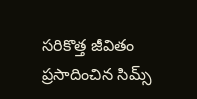సరికొత్త జీవితం ప్రసాదించిన సిమ్స్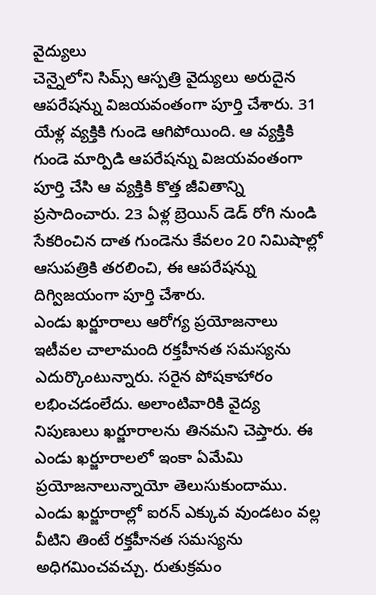వైద్యులు
చెన్నైలోని సిమ్స్ ఆస్పత్రి వైద్యులు అరుదైన ఆపరేషన్ను విజయవంతంగా పూర్తి చేశారు. 31 యేళ్ల వ్యక్తికి గుండె ఆగిపోయింది. ఆ వ్యక్తికి గుండె మార్పిడి ఆపరేషన్ను విజయవంతంగా పూర్తి చేసి ఆ వ్యక్తికి కొత్త జీవితాన్ని ప్రసాదించారు. 23 ఏళ్ల బ్రెయిన్ డెడ్ రోగి నుండి సేకరించిన దాత గుండెను కేవలం 20 నిమిషాల్లో ఆసుపత్రికి తరలించి, ఈ ఆపరేషన్ను దిగ్విజయంగా పూర్తి చేశారు.
ఎండు ఖర్జూరాలు ఆరోగ్య ప్రయోజనాలు
ఇటీవల చాలామంది రక్తహీనత సమస్యను ఎదుర్కొంటున్నారు. సరైన పోషకాహారం లభించడంలేదు. అలాంటివారికి వైద్య నిపుణులు ఖర్జూరాలను తినమని చెప్తారు. ఈ ఎండు ఖర్జూరాలలో ఇంకా ఏమేమి ప్రయోజనాలున్నాయో తెలుసుకుందాము. ఎండు ఖర్జూరాల్లో ఐరన్ ఎక్కువ వుండటం వల్ల వీటిని తింటే రక్తహీనత సమస్యను అధిగమించవచ్చు. రుతుక్రమం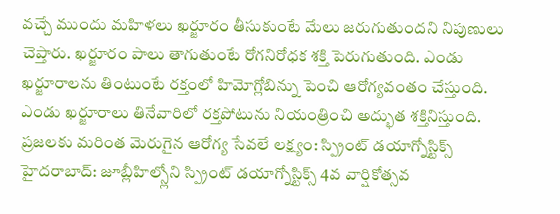వచ్చే ముందు మహిళలు ఖర్జూరం తీసుకుంటే మేలు జరుగుతుందని నిపుణులు చెప్తారు. ఖర్జూరం పాలు తాగుతుంటే రోగనిరోధక శక్తి పెరుగుతుంది. ఎండు ఖర్జూరాలను తింటుంటే రక్తంలో హిమోగ్లోబిన్ను పెంచి ఆరోగ్యవంతం చేస్తుంది. ఎండు ఖర్జూరాలు తినేవారిలో రక్తపోటును నియంత్రించి అద్భుత శక్తినిస్తుంది.
ప్రజలకు మరింత మెరుగైన ఆరోగ్య సేవలే లక్ష్యం: స్ప్రింట్ డయాగ్నోస్టిక్స్
హైదరాబాద్: జూబ్లీహిల్స్లోని స్ప్రింట్ డయాగ్నోస్టిక్స్ 4వ వార్షికోత్సవ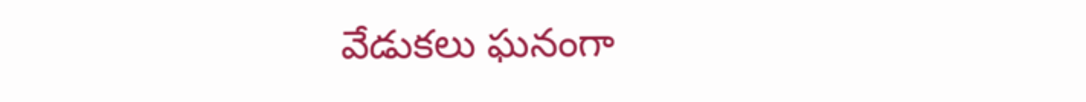వేడుకలు ఘనంగా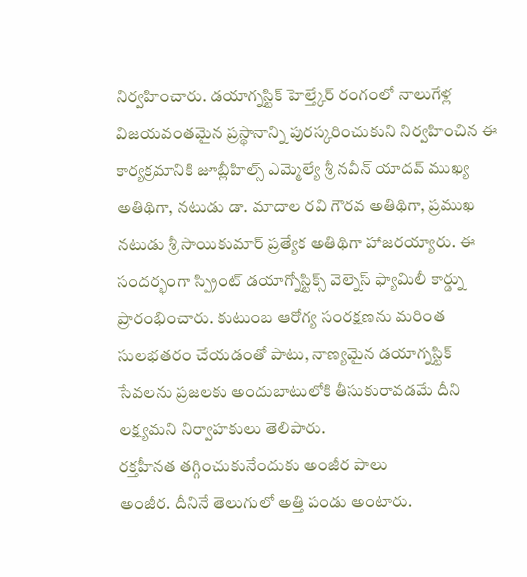నిర్వహించారు. డయాగ్నస్టిక్ హెల్త్కేర్ రంగంలో నాలుగేళ్ల విజయవంతమైన ప్రస్థానాన్ని పురస్కరించుకుని నిర్వహించిన ఈ కార్యక్రమానికి జూబ్లీహిల్స్ ఎమ్మెల్యే శ్రీ నవీన్ యాదవ్ ముఖ్య అతిథిగా, నటుడు డా. మాదాల రవి గౌరవ అతిథిగా, ప్రముఖ నటుడు శ్రీ సాయికుమార్ ప్రత్యేక అతిథిగా హాజరయ్యారు. ఈ సందర్భంగా స్ప్రింట్ డయాగ్నోస్టిక్స్ వెల్నెస్ ఫ్యామిలీ కార్డ్ను ప్రారంభించారు. కుటుంబ ఆరోగ్య సంరక్షణను మరింత సులభతరం చేయడంతో పాటు, నాణ్యమైన డయాగ్నస్టిక్ సేవలను ప్రజలకు అందుబాటులోకి తీసుకురావడమే దీని లక్ష్యమని నిర్వాహకులు తెలిపారు.
రక్తహీనత తగ్గించుకునేందుకు అంజీర పాలు
అంజీర. దీనినే తెలుగులో అత్తి పండు అంటారు.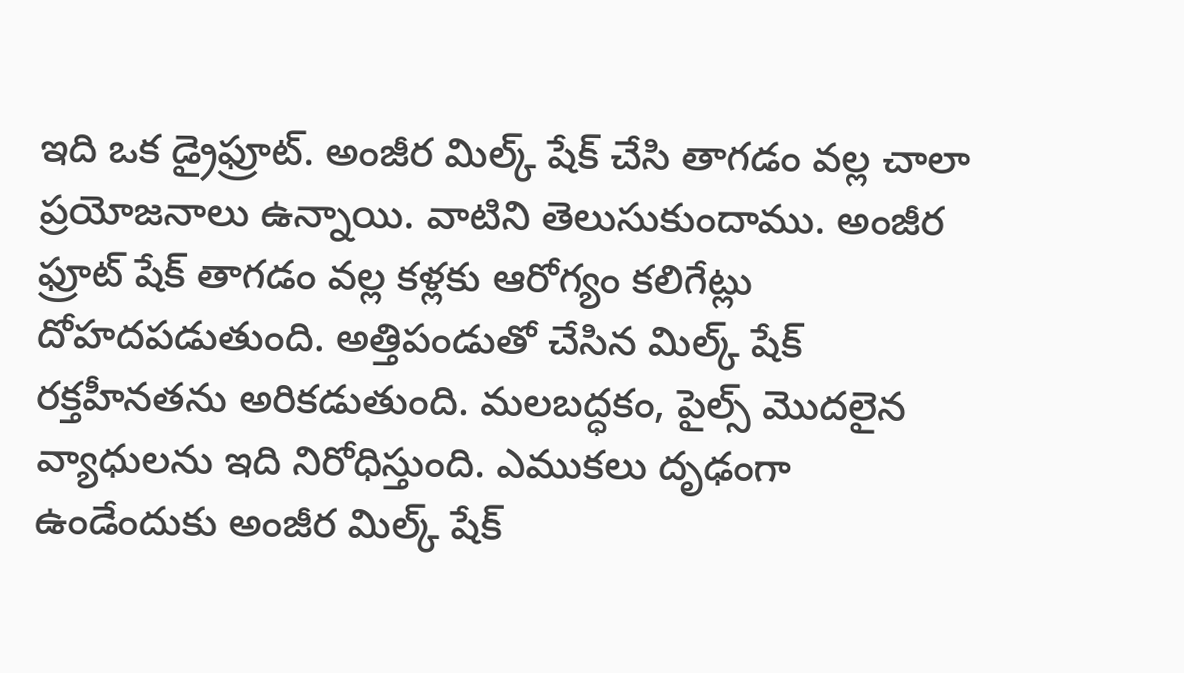ఇది ఒక డ్రైఫ్రూట్. అంజీర మిల్క్ షేక్ చేసి తాగడం వల్ల చాలా ప్రయోజనాలు ఉన్నాయి. వాటిని తెలుసుకుందాము. అంజీర ఫ్రూట్ షేక్ తాగడం వల్ల కళ్లకు ఆరోగ్యం కలిగేట్లు దోహదపడుతుంది. అత్తిపండుతో చేసిన మిల్క్ షేక్ రక్తహీనతను అరికడుతుంది. మలబద్ధకం, పైల్స్ మొదలైన వ్యాధులను ఇది నిరోధిస్తుంది. ఎముకలు దృఢంగా ఉండేందుకు అంజీర మిల్క్ షేక్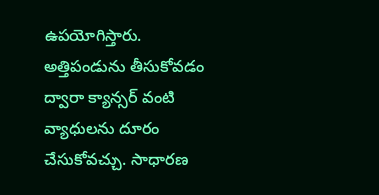ఉపయోగిస్తారు. అత్తిపండును తీసుకోవడం ద్వారా క్యాన్సర్ వంటి వ్యాధులను దూరం చేసుకోవచ్చు. సాధారణ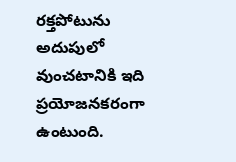రక్తపోటును అదుపులో వుంచటానికి ఇది ప్రయోజనకరంగా ఉంటుంది.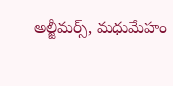అల్జీమర్స్, మధుమేహం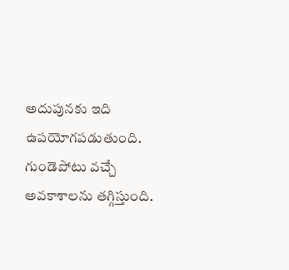అదుపునకు ఇది ఉపయోగపడుతుంది. గుండెపోటు వచ్చే అవకాశాలను తగ్గిస్తుంది.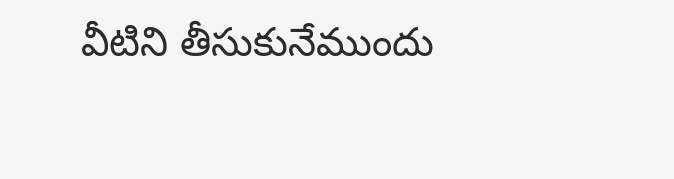వీటిని తీసుకునేముందు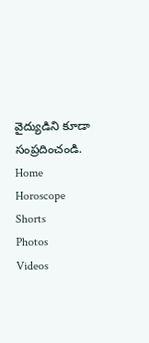వైద్యుడిని కూడా సంప్రదించండి.
Home
Horoscope
Shorts
Photos
Videos